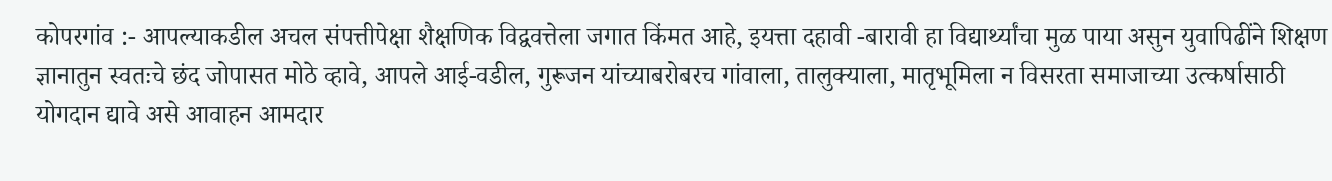कोपरगांव :- आपल्याकडील अचल संपत्तीपेक्षा शैक्षणिक विद्ववत्तेला जगात किंमत आहे, इयत्ता दहावी -बारावी हा विद्यार्थ्यांचा मुळ पाया असुन युवापिढींने शिक्षण ज्ञानातुन स्वतःचे छंद जोपासत मोठे व्हावे, आपले आई-वडील, गुरूजन यांच्याबरोबरच गांवाला, तालुक्याला, मातृभूमिला न विसरता समाजाच्या उत्कर्षासाठी योगदान द्यावे असे आवाहन आमदार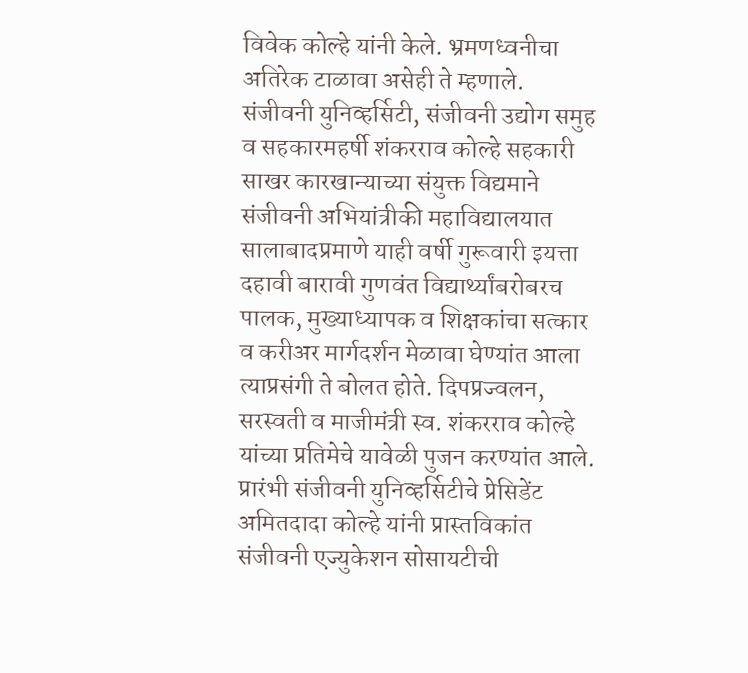विवेक कोल्हे यांनी केले. भ्रमणध्वनीचा अतिरेक टाळावा असेही ते म्हणाले.
संजीवनी युनिव्हर्सिटी, संजीवनी उद्योग समुह व सहकारमहर्षी शंकरराव कोल्हे सहकारी साखर कारखान्याच्या संयुक्त विद्यमाने संजीवनी अभियांत्रीकी महाविद्यालयात सालाबादप्रमाणे याही वर्षी गुरूवारी इयत्ता दहावी बारावी गुणवंत विद्यार्थ्यांबरोबरच पालक, मुख्याध्यापक व शिक्षकांचा सत्कार व करीअर मार्गदर्शन मेळावा घेण्यांत आला त्याप्रसंगी ते बोलत होते. दिपप्रज्वलन, सरस्वती व माजीमंत्री स्व. शंकरराव कोल्हे यांच्या प्रतिमेचे यावेळी पुजन करण्यांत आले.
प्रारंभी संजीवनी युनिव्हर्सिटीचे प्रेसिडेंट अमितदादा कोल्हे यांनी प्रास्तविकांत संजीवनी एज्युकेशन सोसायटीची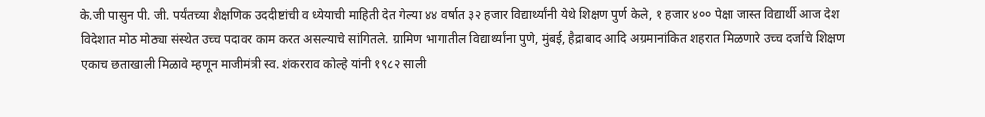के.जी पासुन पी. जी. पर्यंतच्या शैक्षणिक उददीष्टांची व ध्येयाची माहिती देत गेल्या ४४ वर्षात ३२ हजार विद्यार्थ्यांनी येथे शिक्षण पुर्ण केले, १ हजार ४०० पेक्षा जास्त विद्यार्थी आज देश विदेशात मोठ मोठ्या संस्थेत उच्च पदावर काम करत असल्याचे सांगितले. ग्रामिण भागातील विद्यार्थ्यांना पुणे, मुंबई, हैद्राबाद आदि अग्रमानांकित शहरात मिळणारे उच्च दर्जाचे शिक्षण एकाच छताखाली मिळावे म्हणून माजीमंत्री स्व. शंकरराव कोल्हे यांनी १९८२ साली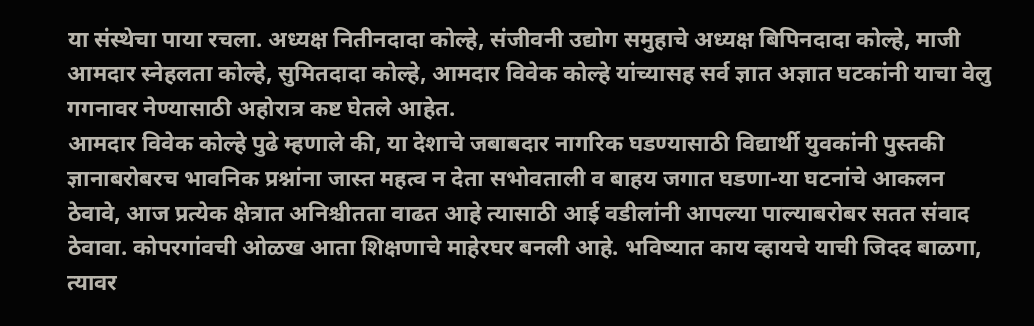या संस्थेचा पाया रचला. अध्यक्ष नितीनदादा कोल्हे, संजीवनी उद्योग समुहाचे अध्यक्ष बिपिनदादा कोल्हे, माजी आमदार स्नेहलता कोल्हे, सुमितदादा कोल्हे, आमदार विवेक कोल्हे यांच्यासह सर्व ज्ञात अज्ञात घटकांनी याचा वेलु गगनावर नेण्यासाठी अहोरात्र कष्ट घेतले आहेत.
आमदार विवेक कोल्हे पुढे म्हणाले की, या देशाचे जबाबदार नागरिक घडण्यासाठी विद्यार्थी युवकांनी पुस्तकी ज्ञानाबरोबरच भावनिक प्रश्नांना जास्त महत्व न देता सभोवताली व बाहय जगात घडणा-या घटनांचे आकलन ठेवावे, आज प्रत्येक क्षेत्रात अनिश्चीतता वाढत आहे त्यासाठी आई वडीलांनी आपल्या पाल्याबरोबर सतत संवाद ठेवावा. कोपरगांवची ओळख आता शिक्षणाचे माहेरघर बनली आहे. भविष्यात काय व्हायचे याची जिदद बाळगा, त्यावर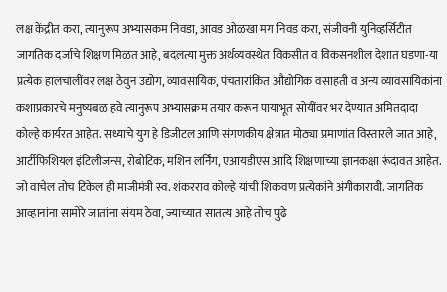लक्ष केंद्रीत करा, त्यानुरूप अभ्यासकम निवडा, आवड ओळखा मग निवड करा, संजीवनी युनिव्हर्सिटीत जागतिक दर्जाचे शिक्षण मिळत आहे, बदलत्या मुक्त अर्थव्यवस्थेत विकसीत व विकसनशील देशात घडणा-या प्रत्येक हालचालींवर लक्ष ठेवुन उद्योग, व्यावसायिक, पंचतारांकित औद्योगिक वसाहती व अन्य व्यावसायिकांना कशाप्रकारचे मनुष्यबळ हवे त्यानुरूप अभ्यासक्रम तयार करून पायाभूत सोयींवर भर देण्यात अमितदादा कोल्हे कार्यरत आहेत. सध्याचे युग हे डिजीटल आणि संगणकीय क्षेत्रात मोठ्या प्रमाणांत विस्तारले जात आहे, आर्टीफिशियल इंटिलीजन्स, रोबोटिक, मशिन लर्निंग, एआयडीएस आदि शिक्षणाच्या ज्ञानकक्षा रूंदावत आहेत. जो वाचेल तोच टिकेल ही माजीमंत्री स्व. शंकरराव कोल्हे यांची शिकवण प्रत्येकांने अंगीकारावी. जागतिक आव्हानांना सामोरे जातांना संयम ठेवा, ज्याच्यात सातत्य आहे तोच पुढे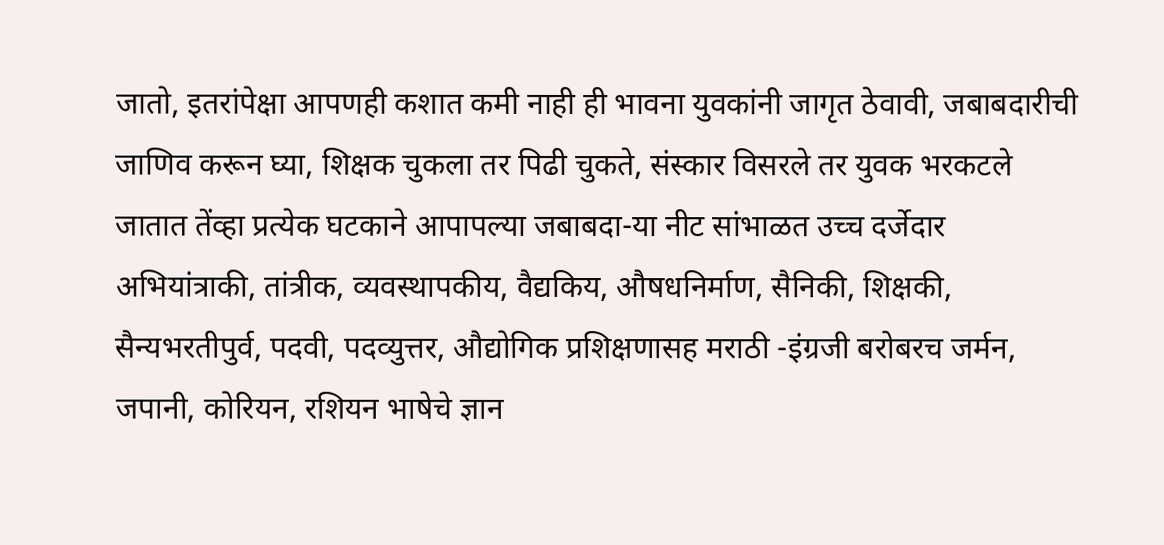जातो, इतरांपेक्षा आपणही कशात कमी नाही ही भावना युवकांनी जागृत ठेवावी, जबाबदारीची जाणिव करून घ्या, शिक्षक चुकला तर पिढी चुकते, संस्कार विसरले तर युवक भरकटले जातात तेंव्हा प्रत्येक घटकाने आपापल्या जबाबदा-या नीट सांभाळत उच्च दर्जेदार अभियांत्राकी, तांत्रीक, व्यवस्थापकीय, वैद्यकिय, औषधनिर्माण, सैनिकी, शिक्षकी, सैन्यभरतीपुर्व, पदवी, पदव्युत्तर, औद्योगिक प्रशिक्षणासह मराठी -इंग्रजी बरोबरच जर्मन, जपानी, कोरियन, रशियन भाषेचे ज्ञान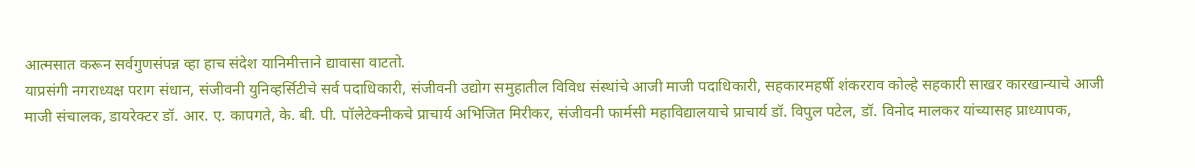आत्मसात करून सर्वगुणसंपन्न व्हा हाच संदेश यानिमीत्ताने द्यावासा वाटतो.
याप्रसंगी नगराध्यक्ष पराग संधान, संजीवनी युनिव्हर्सिटीचे सर्व पदाधिकारी, संजीवनी उद्योग समुहातील विविध संस्थांचे आजी माजी पदाधिकारी, सहकारमहर्षी शंकरराव कोल्हे सहकारी साखर कारखान्याचे आजी माजी संचालक, डायरेक्टर डॉ. आर. ए. कापगते, के. बी. पी. पॉलेटेक्नीकचे प्राचार्य अभिजित मिरीकर, संजीवनी फार्मसी महाविद्यालयाचे प्राचार्य डॉ. विपुल पटेल, डॉ. विनोद मालकर यांच्यासह प्राध्यापक,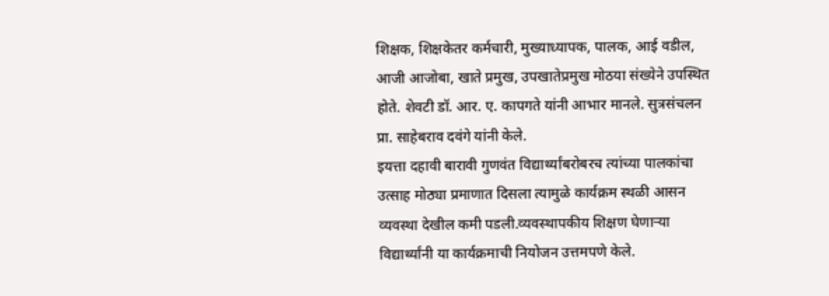शिक्षक, शिक्षकेतर कर्मचारी, मुख्याध्यापक, पालक, आई वडील, आजी आजोबा, खाते प्रमुख, उपखातेप्रमुख मोठया संख्येने उपस्थित होते. शेवटी डॉ. आर. ए. कापगते यांनी आभार मानले. सुत्रसंचलन प्रा. साहेबराव दवंगे यांनी केले.
इयत्ता दहावी बारावी गुणवंत विद्यार्थ्यांबरोबरच त्यांच्या पालकांचा उत्साह मोठ्या प्रमाणात दिसला त्यामुळे कार्यक्रम स्थळी आसन व्यवस्था देखील कमी पडली.व्यवस्थापकीय शिक्षण घेणाऱ्या विद्यार्थ्यांनी या कार्यक्रमाची नियोजन उत्तमपणे केले.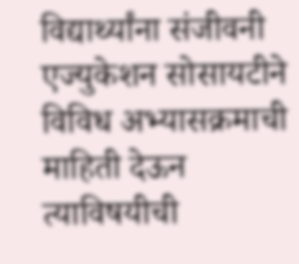विद्यार्थ्यांना संजीवनी एज्युकेशन सोसायटीने विविध अभ्यासक्रमाची माहिती देऊन त्याविषयीची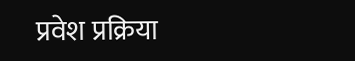प्रवेश प्रक्रिया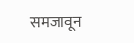समजावून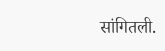सांगितली.